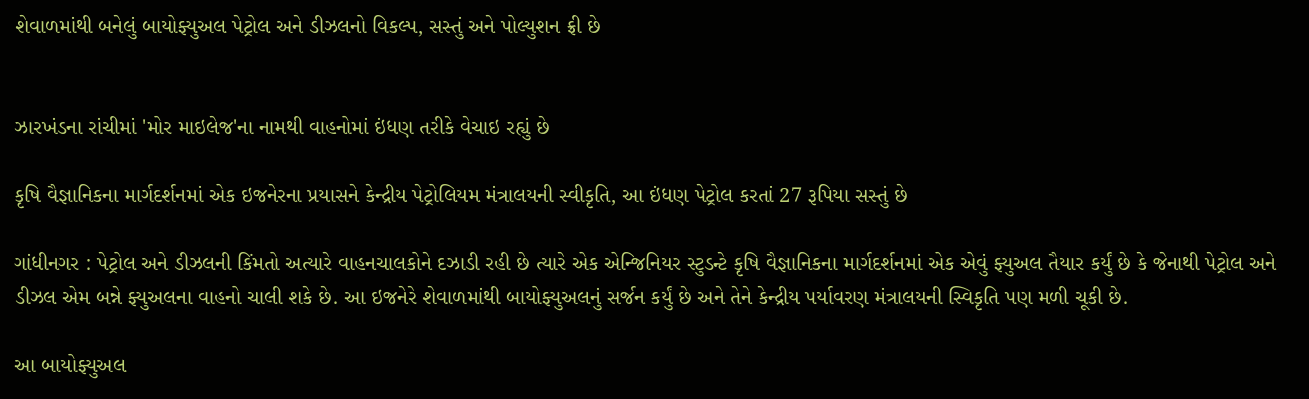શેવાળમાંથી બનેલું બાયોફ્યુઅલ પેટ્રોલ અને ડીઝલનો વિકલ્પ, સસ્તું અને પોલ્યુશન ફ્રી છે


ઝારખંડના રાંચીમાં 'મોર માઇલેજ'ના નામથી વાહનોમાં ઇંધણ તરીકે વેચાઇ રહ્યું છે

કૃષિ વૈજ્ઞાનિકના માર્ગદર્શનમાં એક ઇજનેરના પ્રયાસને કેન્દ્રીય પેટ્રોલિયમ મંત્રાલયની સ્વીકૃતિ, આ ઇંધણ પેટ્રોલ કરતાં 27 રૂપિયા સસ્તું છે

ગાંધીનગર : પેટ્રોલ અને ડીઝલની કિંમતો અત્યારે વાહનચાલકોને દઝાડી રહી છે ત્યારે એક એન્જિનિયર સ્ટુડન્ટે કૃષિ વૈજ્ઞાનિકના માર્ગદર્શનમાં એક એવું ફ્યુઅલ તૈયાર કર્યું છે કે જેનાથી પેટ્રોલ અને ડીઝલ એમ બન્ને ફ્યુઅલના વાહનો ચાલી શકે છે. આ ઇજનેરે શેવાળમાંથી બાયોફ્યુઅલનું સર્જન કર્યું છે અને તેને કેન્દ્રીય પર્યાવરણ મંત્રાલયની સ્વિકૃતિ પણ મળી ચૂકી છે.

આ બાયોફ્યુઅલ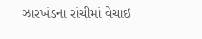ઝારખંડના રાંચીમાં વેચાઇ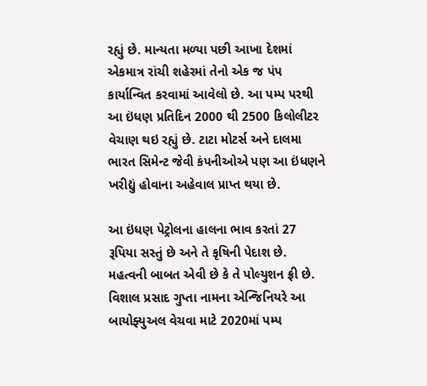રહ્યું છે. માન્યતા મળ્યા પછી આખા દેશમાં એકમાત્ર રાંચી શહેરમાં તેનો એક જ પંપ કાર્યાન્વિત કરવામાં આવેલો છે. આ પમ્પ પરથી આ ઇંધણ પ્રતિદિન 2000 થી 2500 કિલોલીટર વેચાણ થઇ રહ્યું છે. ટાટા મોટર્સ અને દાલમા ભારત સિમેન્ટ જેવી કંપનીઓએ પણ આ ઇંધણને ખરીદ્યું હોવાના અહેવાલ પ્રાપ્ત થયા છે.

આ ઇંધણ પેટ્રોલના હાલના ભાવ કરતાં 27 રૂપિયા સસ્તું છે અને તે કૃષિની પેદાશ છે. મહત્વની બાબત એવી છે કે તે પોલ્યુશન ફ્રી છે. વિશાલ પ્રસાદ ગુપ્તા નામના એન્જિનિયરે આ બાયોફ્યુઅલ વેચવા માટે 2020માં પમ્પ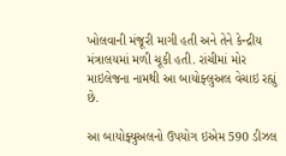ખોલવાની મંજૂરી માગી હતી અને તેને કેન્દ્રીય મંત્રાલયમાં મળી ચૂકી હતી. રાંચીમાં મોર માઇલેજના નામથી આ બાયોફ્લુઅલ વેચાઇ રહ્યું છે.

આ બાયોફ્યુઅલનો ઉપયોગ ઇએમ 590 ડીઝલ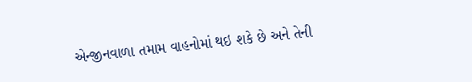એન્જીનવાળા તમામ વાહનોમાં થઇ શકે છે અને તેની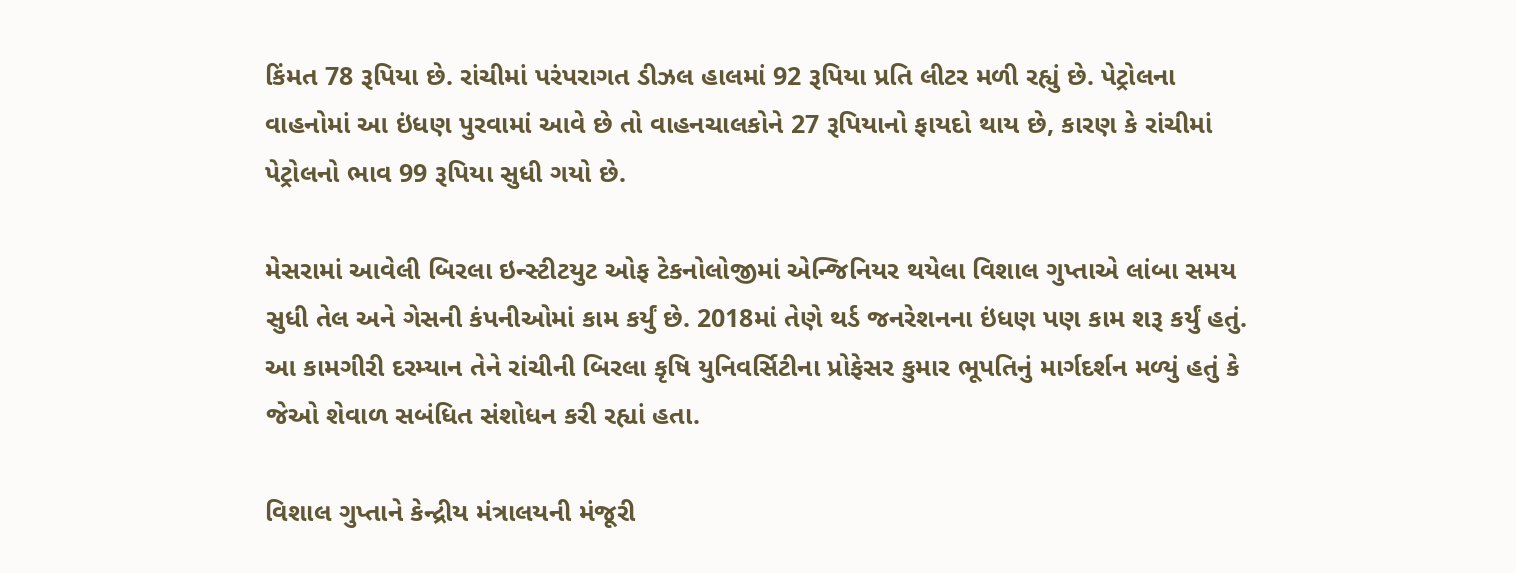કિંમત 78 રૂપિયા છે. રાંચીમાં પરંપરાગત ડીઝલ હાલમાં 92 રૂપિયા પ્રતિ લીટર મળી રહ્યું છે. પેટ્રોલના વાહનોમાં આ ઇંધણ પુરવામાં આવે છે તો વાહનચાલકોને 27 રૂપિયાનો ફાયદો થાય છે, કારણ કે રાંચીમાં પેટ્રોલનો ભાવ 99 રૂપિયા સુધી ગયો છે.

મેસરામાં આવેલી બિરલા ઇન્સ્ટીટયુટ ઓફ ટેકનોલોજીમાં એન્જિનિયર થયેલા વિશાલ ગુપ્તાએ લાંબા સમય સુધી તેલ અને ગેસની કંપનીઓમાં કામ કર્યું છે. 2018માં તેણે થર્ડ જનરેશનના ઇંધણ પણ કામ શરૂ કર્યું હતું. આ કામગીરી દરમ્યાન તેને રાંચીની બિરલા કૃષિ યુનિવર્સિટીના પ્રોફેસર કુમાર ભૂપતિનું માર્ગદર્શન મળ્યું હતું કે જેઓ શેવાળ સબંધિત સંશોધન કરી રહ્યાં હતા.

વિશાલ ગુપ્તાને કેન્દ્રીય મંત્રાલયની મંજૂરી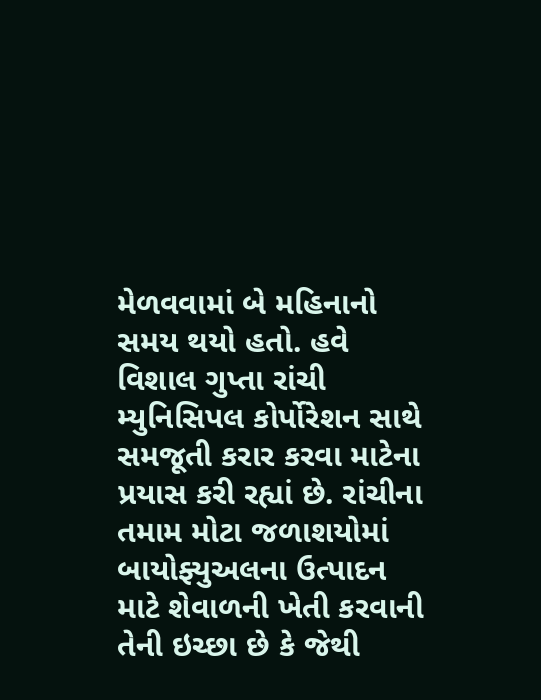મેળવવામાં બે મહિનાનો સમય થયો હતો. હવે વિશાલ ગુપ્તા રાંચી મ્યુનિસિપલ કોર્પોરેશન સાથે સમજૂતી કરાર કરવા માટેના પ્રયાસ કરી રહ્યાં છે. રાંચીના તમામ મોટા જળાશયોમાં બાયોફ્યુઅલના ઉત્પાદન માટે શેવાળની ખેતી કરવાની તેની ઇચ્છા છે કે જેથી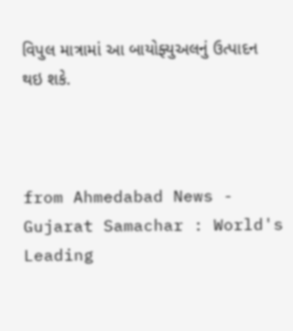વિપુલ માત્રામાં આ બાયોફ્યુઅલનું ઉત્પાદન થઇ શકે.



from Ahmedabad News - Gujarat Samachar : World's Leading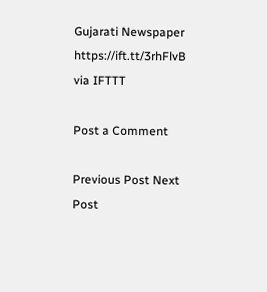Gujarati Newspaper https://ift.tt/3rhFlvB
via IFTTT

Post a Comment

Previous Post Next Post